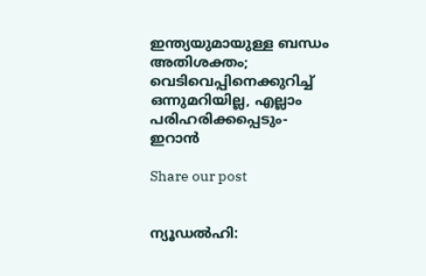ഇന്ത്യയുമായുള്ള ബന്ധം അതിശക്തം; വെടിവെപ്പിനെക്കുറിച്ച് ഒന്നുമറിയില്ല, എല്ലാം പരിഹരിക്കപ്പെടും- ഇറാൻ

Share our post


ന്യൂഡൽഹി: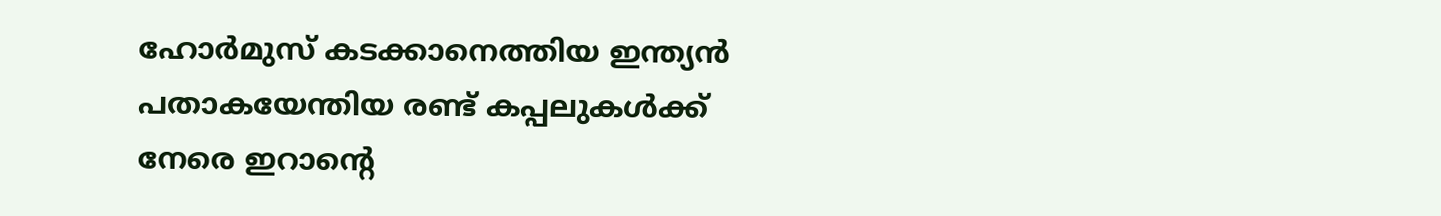ഹോർമുസ് കടക്കാനെത്തിയ ഇന്ത്യൻ പതാകയേന്തിയ രണ്ട് കപ്പലുകൾക്ക് നേരെ ഇറാന്റെ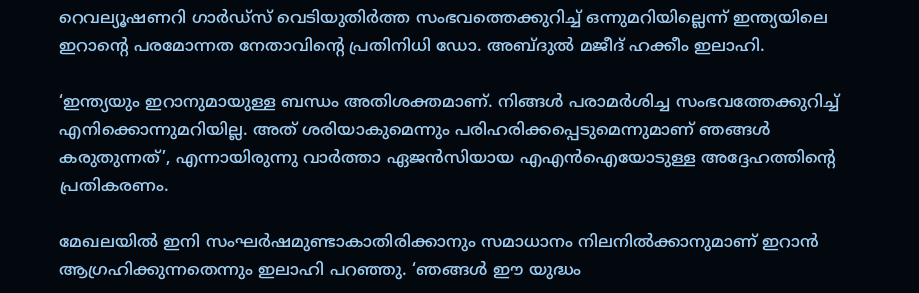റെവല്യൂഷണറി ഗാർഡ്‌സ് വെടിയുതിർത്ത സംഭവത്തെക്കുറിച്ച് ഒന്നുമറിയില്ലെന്ന് ഇന്ത്യയിലെ ഇറാന്റെ പരമോന്നത നേതാവിന്റെ പ്രതിനിധി ഡോ. അബ്ദുൽ മജീദ് ഹക്കീം ഇലാഹി.

‘ഇന്ത്യയും ഇറാനുമായുള്ള ബന്ധം അതിശക്തമാണ്. നിങ്ങൾ പരാമർശിച്ച സംഭവത്തേക്കുറിച്ച് എനിക്കൊന്നുമറിയില്ല. അത് ശരിയാകുമെന്നും പരിഹരിക്കപ്പെടുമെന്നുമാണ് ഞങ്ങൾ കരുതുന്നത്’, എന്നായിരുന്നു വാർത്താ ഏജൻസിയായ എഎൻഐയോടുള്ള അദ്ദേഹത്തിന്റെ പ്രതികരണം.

മേഖലയിൽ ഇനി സംഘർഷമുണ്ടാകാതിരിക്കാനും സമാധാനം നിലനിൽക്കാനുമാണ് ഇറാൻ ആഗ്രഹിക്കുന്നതെന്നും ഇലാഹി പറഞ്ഞു. ‘ഞങ്ങൾ ഈ യുദ്ധം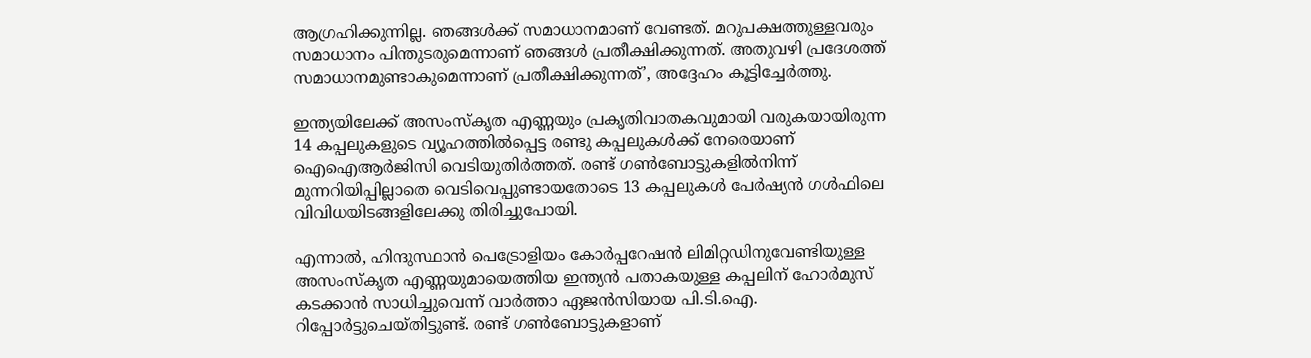ആഗ്രഹിക്കുന്നില്ല. ഞങ്ങൾക്ക് സമാധാനമാണ് വേണ്ടത്. മറുപക്ഷത്തുള്ളവരും സമാധാനം പിന്തുടരുമെന്നാണ് ഞങ്ങൾ പ്രതീക്ഷിക്കുന്നത്. അതുവഴി പ്രദേശത്ത് സമാധാനമുണ്ടാകുമെന്നാണ് പ്രതീക്ഷിക്കുന്നത്’, അദ്ദേഹം കൂട്ടിച്ചേർത്തു.

ഇന്ത്യയിലേക്ക് അസംസ്‌കൃത എണ്ണയും പ്രകൃതിവാതകവുമായി വരുകയായിരുന്ന 14 കപ്പലുകളുടെ വ്യൂഹത്തിൽപ്പെട്ട രണ്ടു കപ്പലുകൾക്ക് നേരെയാണ് ഐഐആർജിസി വെടിയുതിർത്തത്. രണ്ട് ഗൺബോട്ടുകളിൽനിന്ന് മുന്നറിയിപ്പില്ലാതെ വെടിവെപ്പുണ്ടായതോടെ 13 കപ്പലുകൾ പേർഷ്യൻ ഗൾഫിലെ വിവിധയിടങ്ങളിലേക്കു തിരിച്ചുപോയി.

എന്നാൽ, ഹിന്ദുസ്ഥാൻ പെട്രോളിയം കോർപ്പറേഷൻ ലിമിറ്റഡിനുവേണ്ടിയുള്ള അസംസ്‌കൃത എണ്ണയുമായെത്തിയ ഇന്ത്യൻ പതാകയുള്ള കപ്പലിന് ഹോർമുസ് കടക്കാൻ സാധിച്ചുവെന്ന് വാർത്താ ഏജൻസിയായ പി.ടി.ഐ. റിപ്പോർട്ടുചെയ്തിട്ടുണ്ട്. രണ്ട് ഗൺബോട്ടുകളാണ്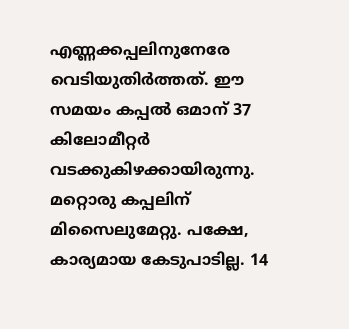എണ്ണക്കപ്പലിനുനേരേ വെടിയുതിർത്തത്. ഈ സമയം കപ്പൽ ഒമാന് 37 കിലോമീറ്റർ വടക്കുകിഴക്കായിരുന്നു. മറ്റൊരു കപ്പലിന് മിസൈലുമേറ്റു. പക്ഷേ, കാര്യമായ കേടുപാടില്ല. 14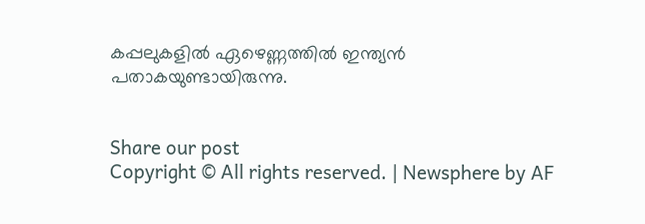കപ്പലുകളിൽ ഏഴെണ്ണത്തിൽ ഇന്ത്യൻ പതാകയുണ്ടായിരുന്നു.


Share our post
Copyright © All rights reserved. | Newsphere by AF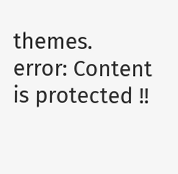themes.
error: Content is protected !!